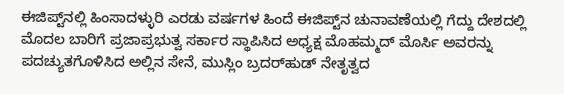ಈಜಿಪ್ಟ್‌ನಲ್ಲಿ ಹಿಂಸಾದಳ್ಳುರಿ ಎರಡು ವರ್ಷಗಳ ಹಿಂದೆ ಈಜಿಪ್ಟ್‌ನ ಚುನಾವಣೆಯಲ್ಲಿ ಗೆದ್ದು ದೇಶದಲ್ಲಿ ಮೊದಲ ಬಾರಿಗೆ ಪ್ರಜಾಪ್ರಭುತ್ವ ಸರ್ಕಾರ ಸ್ಥಾಪಿಸಿದ ಅಧ್ಯಕ್ಷ ಮೊಹಮ್ಮದ್ ಮೊರ್ಸಿ ಅವರನ್ನು ಪದಚ್ಯುತಗೊಳಿಸಿದ ಅಲ್ಲಿನ ಸೇನೆ, ಮುಸ್ಲಿಂ ಬ್ರದರ್‌ಹುಡ್ ನೇತೃತ್ವದ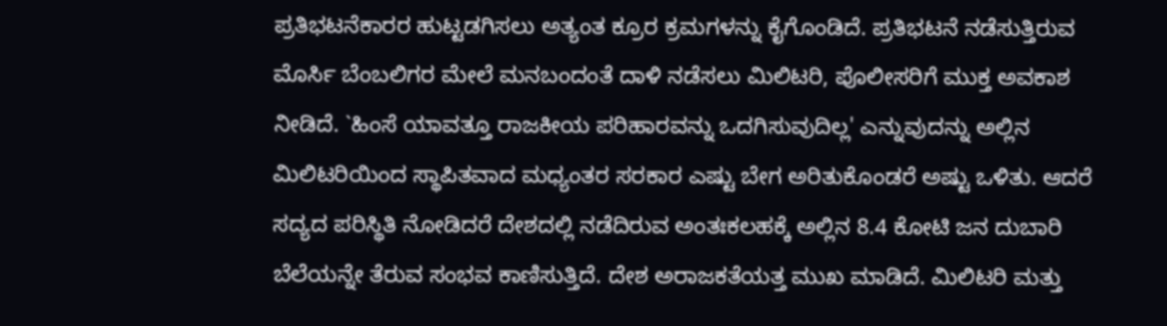ಪ್ರತಿಭಟನೆಕಾರರ ಹುಟ್ಟಡಗಿಸಲು ಅತ್ಯಂತ ಕ್ರೂರ ಕ್ರಮಗಳನ್ನು ಕೈಗೊಂಡಿದೆ. ಪ್ರತಿಭಟನೆ ನಡೆಸುತ್ತಿರುವ ಮೊರ್ಸಿ ಬೆಂಬಲಿಗರ ಮೇಲೆ ಮನಬಂದಂತೆ ದಾಳಿ ನಡೆಸಲು ಮಿಲಿಟರಿ, ಪೊಲೀಸರಿಗೆ ಮುಕ್ತ ಅವಕಾಶ ನೀಡಿದೆ. `ಹಿಂಸೆ ಯಾವತ್ತೂ ರಾಜಕೀಯ ಪರಿಹಾರವನ್ನು ಒದಗಿಸುವುದಿಲ್ಲ' ಎನ್ನುವುದನ್ನು ಅಲ್ಲಿನ ಮಿಲಿಟರಿಯಿಂದ ಸ್ಥಾಪಿತವಾದ ಮಧ್ಯಂತರ ಸರಕಾರ ಎಷ್ಟು ಬೇಗ ಅರಿತುಕೊಂಡರೆ ಅಷ್ಟು ಒಳಿತು. ಆದರೆ ಸದ್ಯದ ಪರಿಸ್ಥಿತಿ ನೋಡಿದರೆ ದೇಶದಲ್ಲಿ ನಡೆದಿರುವ ಅಂತಃಕಲಹಕ್ಕೆ ಅಲ್ಲಿನ 8.4 ಕೋಟಿ ಜನ ದುಬಾರಿ ಬೆಲೆಯನ್ನೇ ತೆರುವ ಸಂಭವ ಕಾಣಿಸುತ್ತಿದೆ. ದೇಶ ಅರಾಜಕತೆಯತ್ತ ಮುಖ ಮಾಡಿದೆ. ಮಿಲಿಟರಿ ಮತ್ತು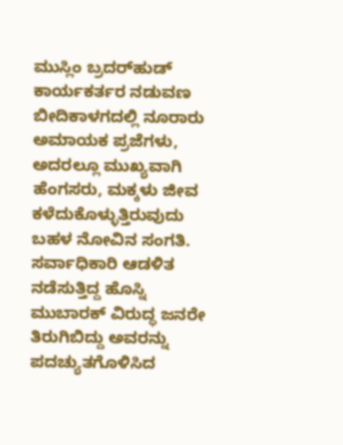ಮುಸ್ಲಿಂ ಬ್ರದರ್‌ಹುಡ್ ಕಾರ್ಯಕರ್ತರ ನಡುವಣ ಬೀದಿಕಾಳಗದಲ್ಲಿ ನೂರಾರು ಅಮಾಯಕ ಪ್ರಜೆಗಳು, ಅದರಲ್ಲೂ ಮುಖ್ಯವಾಗಿ ಹೆಂಗಸರು, ಮಕ್ಕಳು ಜೀವ ಕಳೆದುಕೊಳ್ಳುತ್ತಿರುವುದು ಬಹಳ ನೋವಿನ ಸಂಗತಿ. ಸರ್ವಾಧಿಕಾರಿ ಆಡಳಿತ ನಡೆಸುತ್ತಿದ್ದ ಹೊಸ್ನಿ ಮುಬಾರಕ್ ವಿರುದ್ಧ ಜನರೇ ತಿರುಗಿಬಿದ್ದು ಅವರನ್ನು ಪದಚ್ಯುತಗೊಳಿಸಿದ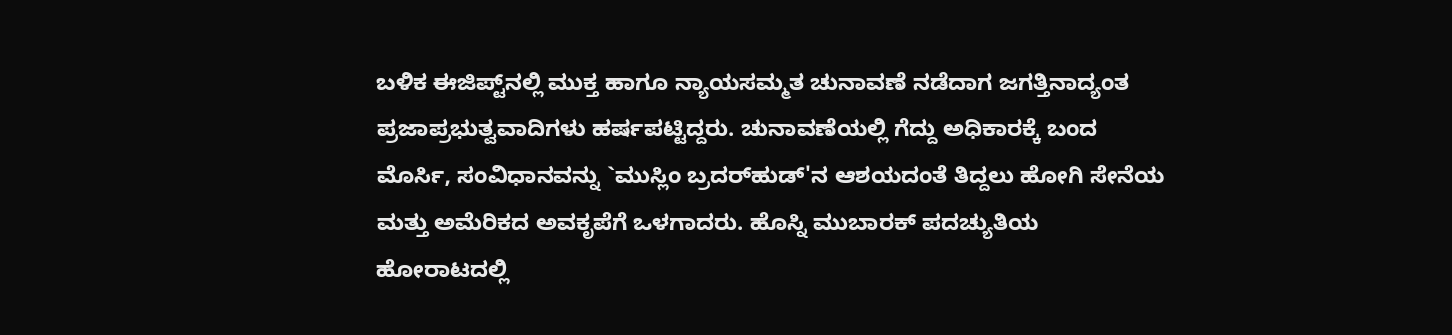ಬಳಿಕ ಈಜಿಪ್ಟ್‌ನಲ್ಲಿ ಮುಕ್ತ ಹಾಗೂ ನ್ಯಾಯಸಮ್ಮತ ಚುನಾವಣೆ ನಡೆದಾಗ ಜಗತ್ತಿನಾದ್ಯಂತ ಪ್ರಜಾಪ್ರಭುತ್ವವಾದಿಗಳು ಹರ್ಷಪಟ್ಟಿದ್ದರು. ಚುನಾವಣೆಯಲ್ಲಿ ಗೆದ್ದು ಅಧಿಕಾರಕ್ಕೆ ಬಂದ ಮೊರ್ಸಿ, ಸಂವಿಧಾನವನ್ನು `ಮುಸ್ಲಿಂ ಬ್ರದರ್‌ಹುಡ್'ನ ಆಶಯದಂತೆ ತಿದ್ದಲು ಹೋಗಿ ಸೇನೆಯ ಮತ್ತು ಅಮೆರಿಕದ ಅವಕೃಪೆಗೆ ಒಳಗಾದರು. ಹೊಸ್ನಿ ಮುಬಾರಕ್ ಪದಚ್ಯುತಿಯ ಹೋರಾಟದಲ್ಲಿ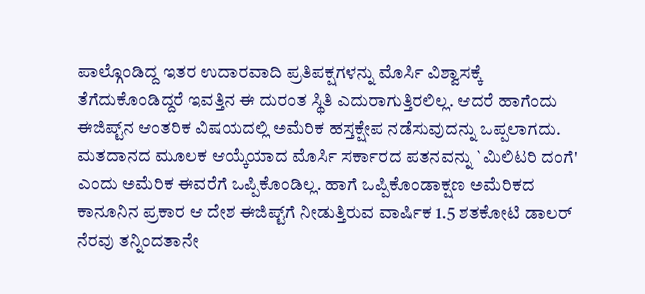ಪಾಲ್ಗೊಂಡಿದ್ದ ಇತರ ಉದಾರವಾದಿ ಪ್ರತಿಪಕ್ಷಗಳನ್ನು ಮೊರ್ಸಿ ವಿಶ್ವಾಸಕ್ಕೆ ತೆಗೆದುಕೊಂಡಿದ್ದರೆ ಇವತ್ತಿನ ಈ ದುರಂತ ಸ್ಥಿತಿ ಎದುರಾಗುತ್ತಿರಲಿಲ್ಲ. ಆದರೆ ಹಾಗೆಂದು ಈಜಿಪ್ಟ್‌ನ ಆಂತರಿಕ ವಿಷಯದಲ್ಲಿ ಅಮೆರಿಕ ಹಸ್ತಕ್ಷೇಪ ನಡೆಸುವುದನ್ನು ಒಪ್ಪಲಾಗದು. ಮತದಾನದ ಮೂಲಕ ಆಯ್ಕೆಯಾದ ಮೊರ್ಸಿ ಸರ್ಕಾರದ ಪತನವನ್ನು `ಮಿಲಿಟರಿ ದಂಗೆ' ಎಂದು ಅಮೆರಿಕ ಈವರೆಗೆ ಒಪ್ಪಿಕೊಂಡಿಲ್ಲ. ಹಾಗೆ ಒಪ್ಪಿಕೊಂಡಾಕ್ಷಣ ಅಮೆರಿಕದ ಕಾನೂನಿನ ಪ್ರಕಾರ ಆ ದೇಶ ಈಜಿಪ್ಟ್‌ಗೆ ನೀಡುತ್ತಿರುವ ವಾರ್ಷಿಕ 1.5 ಶತಕೋಟಿ ಡಾಲರ್ ನೆರವು ತನ್ನಿಂದತಾನೇ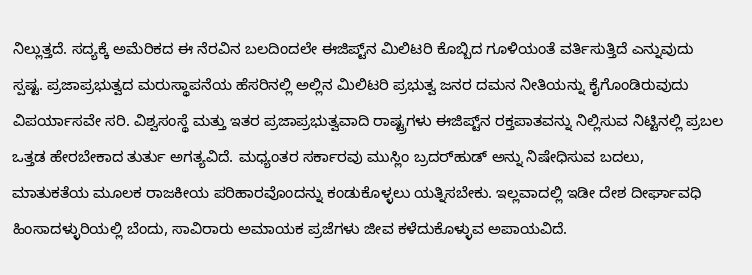ನಿಲ್ಲುತ್ತದೆ. ಸದ್ಯಕ್ಕೆ ಅಮೆರಿಕದ ಈ ನೆರವಿನ ಬಲದಿಂದಲೇ ಈಜಿಪ್ಟ್‌ನ ಮಿಲಿಟರಿ ಕೊಬ್ಬಿದ ಗೂಳಿಯಂತೆ ವರ್ತಿಸುತ್ತಿದೆ ಎನ್ನುವುದು ಸ್ಪಷ್ಟ. ಪ್ರಜಾಪ್ರಭುತ್ವದ ಮರುಸ್ಥಾಪನೆಯ ಹೆಸರಿನಲ್ಲಿ ಅಲ್ಲಿನ ಮಿಲಿಟರಿ ಪ್ರಭುತ್ವ ಜನರ ದಮನ ನೀತಿಯನ್ನು ಕೈಗೊಂಡಿರುವುದು ವಿಪರ್ಯಾಸವೇ ಸರಿ. ವಿಶ್ವಸಂಸ್ಥೆ ಮತ್ತು ಇತರ ಪ್ರಜಾಪ್ರಭುತ್ವವಾದಿ ರಾಷ್ಟ್ರಗಳು ಈಜಿಪ್ಟ್‌ನ ರಕ್ತಪಾತವನ್ನು ನಿಲ್ಲಿಸುವ ನಿಟ್ಟಿನಲ್ಲಿ ಪ್ರಬಲ ಒತ್ತಡ ಹೇರಬೇಕಾದ ತುರ್ತು ಅಗತ್ಯವಿದೆ. ಮಧ್ಯಂತರ ಸರ್ಕಾರವು ಮುಸ್ಲಿಂ ಬ್ರದರ್‌ಹುಡ್ ಅನ್ನು ನಿಷೇಧಿಸುವ ಬದಲು, ಮಾತುಕತೆಯ ಮೂಲಕ ರಾಜಕೀಯ ಪರಿಹಾರವೊಂದನ್ನು ಕಂಡುಕೊಳ್ಳಲು ಯತ್ನಿಸಬೇಕು. ಇಲ್ಲವಾದಲ್ಲಿ ಇಡೀ ದೇಶ ದೀರ್ಘಾವಧಿ ಹಿಂಸಾದಳ್ಳುರಿಯಲ್ಲಿ ಬೆಂದು, ಸಾವಿರಾರು ಅಮಾಯಕ ಪ್ರಜೆಗಳು ಜೀವ ಕಳೆದುಕೊಳ್ಳುವ ಅಪಾಯವಿದೆ.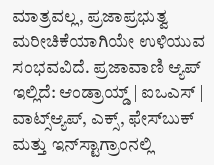ಮಾತ್ರವಲ್ಲ, ಪ್ರಜಾಪ್ರಭುತ್ವ ಮರೀಚಿಕೆಯಾಗಿಯೇ ಉಳಿಯುವ ಸಂಭವವಿದೆ. ಪ್ರಜಾವಾಣಿ ಆ್ಯಪ್ ಇಲ್ಲಿದೆ: ಆಂಡ್ರಾಯ್ಡ್ | ಐಒಎಸ್ | ವಾಟ್ಸ್ಆ್ಯಪ್, ಎಕ್ಸ್, ಫೇಸ್‌ಬುಕ್ ಮತ್ತು ಇನ್‌ಸ್ಟಾಗ್ರಾಂನಲ್ಲಿ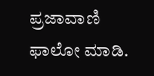ಪ್ರಜಾವಾಣಿ ಫಾಲೋ ಮಾಡಿ.